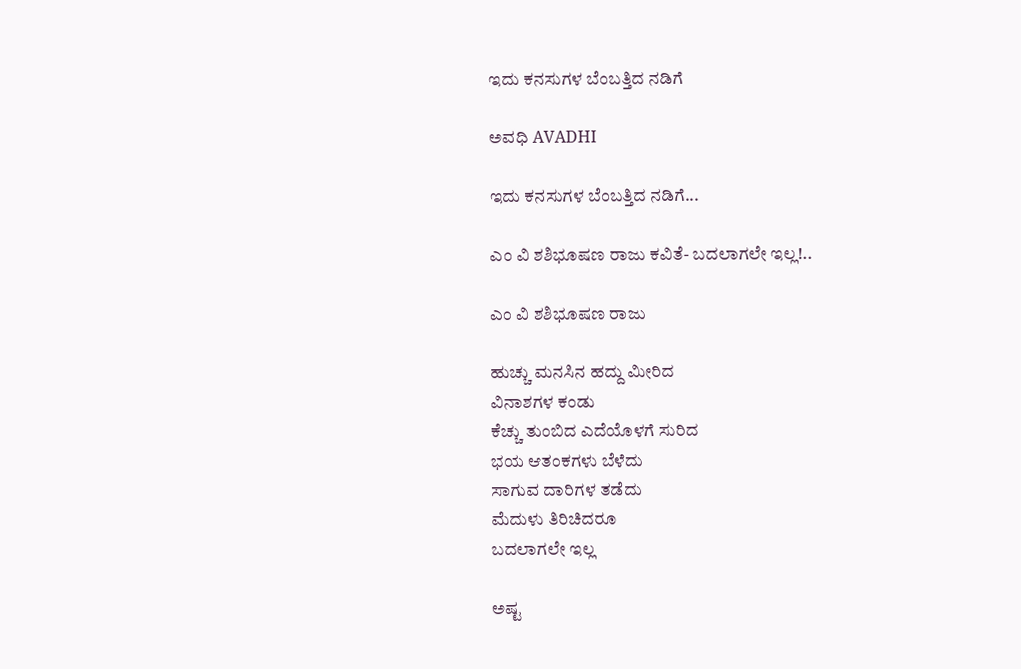ಇದು ಕನಸುಗಳ ಬೆಂಬತ್ತಿದ ನಡಿಗೆ‍

ಅವಧಿ AVADHI

ಇದು ಕನಸುಗಳ ಬೆಂಬತ್ತಿದ ನಡಿಗೆ...

ಎಂ ವಿ ಶಶಿಭೂಷಣ ರಾಜು ಕವಿತೆ- ಬದಲಾಗಲೇ ಇಲ್ಲ!..

ಎಂ ವಿ ಶಶಿಭೂಷಣ ರಾಜು

ಹುಚ್ಚು ಮನಸಿನ ಹದ್ದು ಮೀರಿದ
ವಿನಾಶಗಳ ಕಂಡು
ಕೆಚ್ಚು ತುಂಬಿದ ಎದೆಯೊಳಗೆ ಸುರಿದ
ಭಯ ಆತಂಕಗಳು ಬೆಳೆದು
ಸಾಗುವ ದಾರಿಗಳ ತಡೆದು
ಮೆದುಳು ತಿರಿಚಿದರೂ
ಬದಲಾಗಲೇ ಇಲ್ಲ

ಅಷ್ಟ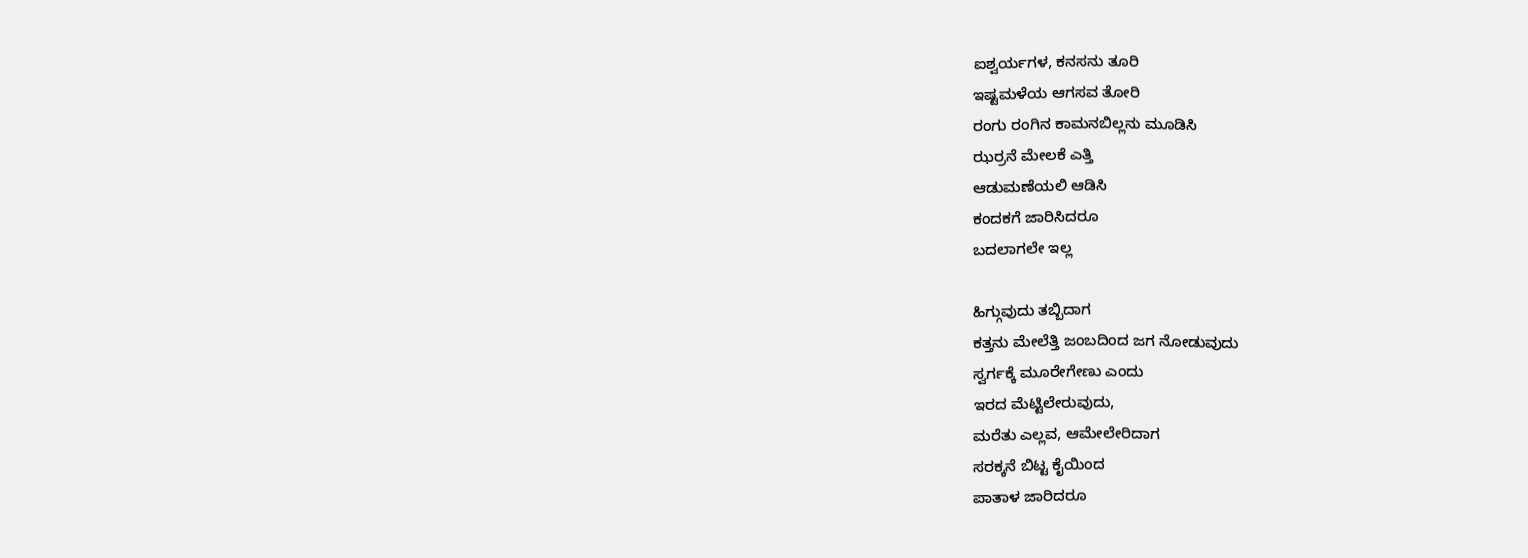ಐಶ್ವರ್ಯಗಳ, ಕನಸನು ತೂರಿ
ಇಷ್ಟಮಳೆಯ ಆಗಸವ ತೋರಿ
ರಂಗು ರಂಗಿನ ಕಾಮನಬಿಲ್ಲನು ಮೂಡಿಸಿ
ಝರ್ರನೆ ಮೇಲಕೆ ಎತ್ತಿ
ಆಡುಮಣೆಯಲಿ ಆಡಿಸಿ
ಕಂದಕಗೆ ಜಾರಿಸಿದರೂ
ಬದಲಾಗಲೇ ಇಲ್ಲ

ಹಿಗ್ಗುವುದು ತಬ್ಬಿದಾಗ
ಕತ್ತನು ಮೇಲೆತ್ತಿ ಜಂಬದಿಂದ ಜಗ ನೋಡುವುದು
ಸ್ವರ್ಗಕ್ಕೆ ಮೂರೇಗೇಣು ಎಂದು
ಇರದ ಮೆಟ್ಟಿಲೇರುವುದು,
ಮರೆತು ಎಲ್ಲವ, ಆಮೇಲೇರಿದಾಗ
ಸರಕ್ಕನೆ ಬಿಟ್ಟ ಕೈಯಿಂದ
ಪಾತಾಳ ಜಾರಿದರೂ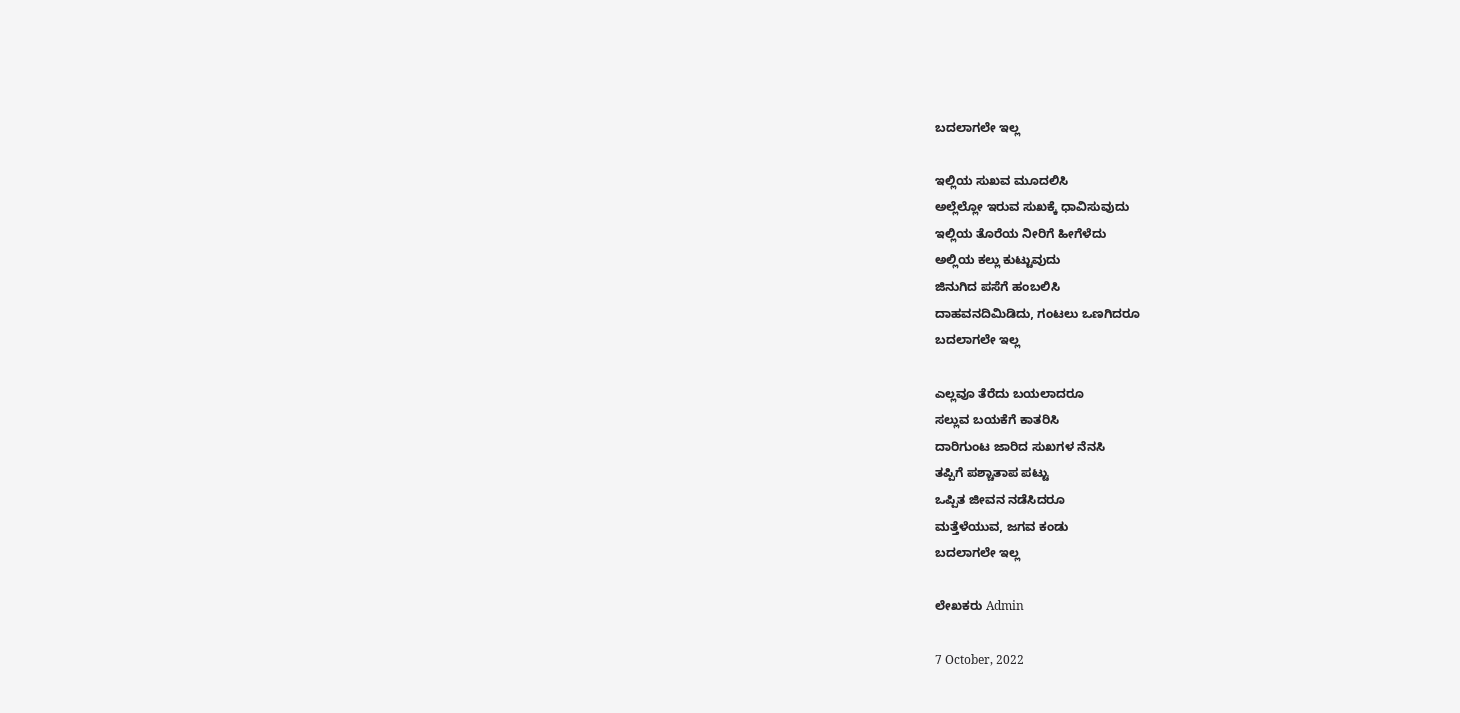ಬದಲಾಗಲೇ ಇಲ್ಲ

ಇಲ್ಲಿಯ ಸುಖವ ಮೂದಲಿಸಿ
ಅಲ್ಲೆಲ್ಲೋ ಇರುವ ಸುಖಕ್ಕೆ ಧಾವಿಸುವುದು
ಇಲ್ಲಿಯ ತೊರೆಯ ನೀರಿಗೆ ಹೀಗೆಳೆದು
ಅಲ್ಲಿಯ ಕಲ್ಲು ಕುಟ್ಟುವುದು
ಜಿನುಗಿದ ಪಸೆಗೆ ಹಂಬಲಿಸಿ
ದಾಹವನದಿಮಿಡಿದು, ಗಂಟಲು ಒಣಗಿದರೂ
ಬದಲಾಗಲೇ ಇಲ್ಲ

ಎಲ್ಲವೂ ತೆರೆದು ಬಯಲಾದರೂ
ಸಲ್ಲುವ ಬಯಕೆಗೆ ಕಾತರಿಸಿ
ದಾರಿಗುಂಟ ಜಾರಿದ ಸುಖಗಳ ನೆನಸಿ
ತಪ್ಪಿಗೆ ಪಶ್ಚಾತಾಪ ಪಟ್ಟು
ಒಪ್ಪಿತ ಜೀವನ ನಡೆಸಿದರೂ
ಮತ್ತೆಳೆಯುವ, ಜಗವ ಕಂಡು
ಬದಲಾಗಲೇ ಇಲ್ಲ

ಲೇಖಕರು Admin

7 October, 2022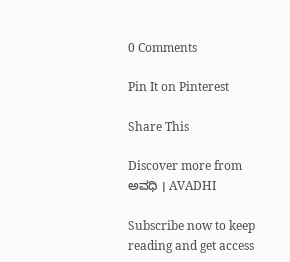0 Comments

Pin It on Pinterest

Share This

Discover more from ಅವಧಿ । AVADHI

Subscribe now to keep reading and get access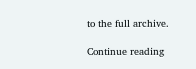to the full archive.

Continue reading